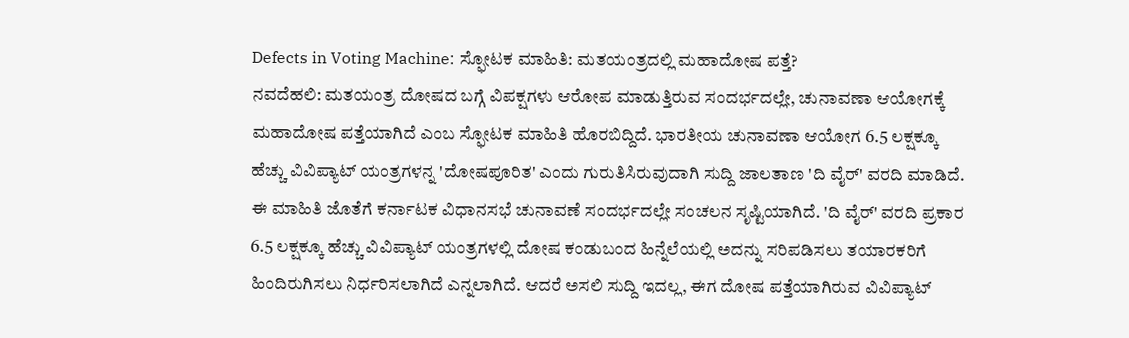Defects in Voting Machine: ಸ್ಫೋಟಕ ಮಾಹಿತಿ: ಮತಯಂತ್ರದಲ್ಲಿ ಮಹಾದೋಷ ಪತ್ತೆ?
ನವದೆಹಲಿ: ಮತಯಂತ್ರ ದೋಷದ ಬಗ್ಗೆ ವಿಪಕ್ಷಗಳು ಆರೋಪ ಮಾಡುತ್ತಿರುವ ಸಂದರ್ಭದಲ್ಲೇ, ಚುನಾವಣಾ ಆಯೋಗಕ್ಕೆ ಮಹಾದೋಷ ಪತ್ತೆಯಾಗಿದೆ ಎಂಬ ಸ್ಫೋಟಕ ಮಾಹಿತಿ ಹೊರಬಿದ್ದಿದೆ. ಭಾರತೀಯ ಚುನಾವಣಾ ಆಯೋಗ 6.5 ಲಕ್ಷಕ್ಕೂ ಹೆಚ್ಚು ವಿವಿಪ್ಯಾಟ್ ಯಂತ್ರಗಳನ್ನ 'ದೋಷಪೂರಿತ' ಎಂದು ಗುರುತಿಸಿರುವುದಾಗಿ ಸುದ್ದಿ ಜಾಲತಾಣ 'ದಿ ವೈರ್' ವರದಿ ಮಾಡಿದೆ.
ಈ ಮಾಹಿತಿ ಜೊತೆಗೆ ಕರ್ನಾಟಕ ವಿಧಾನಸಭೆ ಚುನಾವಣೆ ಸಂದರ್ಭದಲ್ಲೇ ಸಂಚಲನ ಸೃಷ್ಟಿಯಾಗಿದೆ. 'ದಿ ವೈರ್' ವರದಿ ಪ್ರಕಾರ 6.5 ಲಕ್ಷಕ್ಕೂ ಹೆಚ್ಚು ವಿವಿಪ್ಯಾಟ್ ಯಂತ್ರಗಳಲ್ಲಿ ದೋಷ ಕಂಡುಬಂದ ಹಿನ್ನೆಲೆಯಲ್ಲಿ ಅದನ್ನು ಸರಿಪಡಿಸಲು ತಯಾರಕರಿಗೆ ಹಿಂದಿರುಗಿಸಲು ನಿರ್ಧರಿಸಲಾಗಿದೆ ಎನ್ನಲಾಗಿದೆ. ಆದರೆ ಅಸಲಿ ಸುದ್ದಿ ಇದಲ್ಲ, ಈಗ ದೋಷ ಪತ್ತೆಯಾಗಿರುವ ವಿವಿಪ್ಯಾಟ್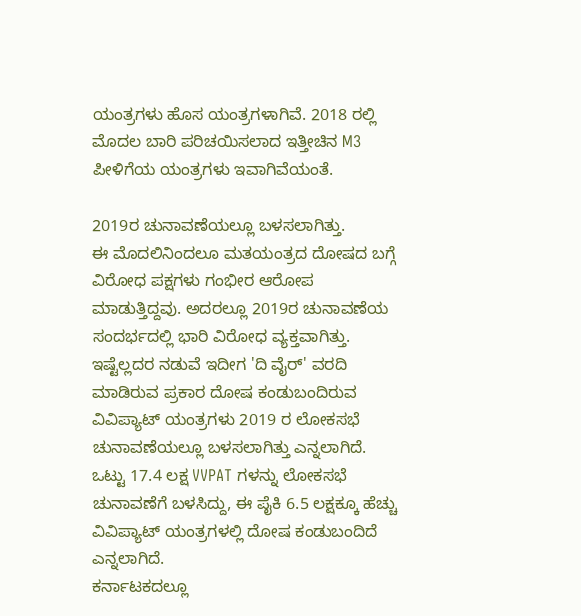ಯಂತ್ರಗಳು ಹೊಸ ಯಂತ್ರಗಳಾಗಿವೆ. 2018 ರಲ್ಲಿ ಮೊದಲ ಬಾರಿ ಪರಿಚಯಿಸಲಾದ ಇತ್ತೀಚಿನ M3 ಪೀಳಿಗೆಯ ಯಂತ್ರಗಳು ಇವಾಗಿವೆಯಂತೆ.

2019ರ ಚುನಾವಣೆಯಲ್ಲೂ ಬಳಸಲಾಗಿತ್ತು.
ಈ ಮೊದಲಿನಿಂದಲೂ ಮತಯಂತ್ರದ ದೋಷದ ಬಗ್ಗೆ ವಿರೋಧ ಪಕ್ಷಗಳು ಗಂಭೀರ ಆರೋಪ ಮಾಡುತ್ತಿದ್ದವು. ಅದರಲ್ಲೂ 2019ರ ಚುನಾವಣೆಯ ಸಂದರ್ಭದಲ್ಲಿ ಭಾರಿ ವಿರೋಧ ವ್ಯಕ್ತವಾಗಿತ್ತು. ಇಷ್ಟೆಲ್ಲದರ ನಡುವೆ ಇದೀಗ 'ದಿ ವೈರ್' ವರದಿ ಮಾಡಿರುವ ಪ್ರಕಾರ ದೋಷ ಕಂಡುಬಂದಿರುವ ವಿವಿಪ್ಯಾಟ್ ಯಂತ್ರಗಳು 2019 ರ ಲೋಕಸಭೆ ಚುನಾವಣೆಯಲ್ಲೂ ಬಳಸಲಾಗಿತ್ತು ಎನ್ನಲಾಗಿದೆ. ಒಟ್ಟು 17.4 ಲಕ್ಷ VVPAT ಗಳನ್ನು ಲೋಕಸಭೆ ಚುನಾವಣೆಗೆ ಬಳಸಿದ್ದು, ಈ ಪೈಕಿ 6.5 ಲಕ್ಷಕ್ಕೂ ಹೆಚ್ಚು ವಿವಿಪ್ಯಾಟ್ ಯಂತ್ರಗಳಲ್ಲಿ ದೋಷ ಕಂಡುಬಂದಿದೆ ಎನ್ನಲಾಗಿದೆ.
ಕರ್ನಾಟಕದಲ್ಲೂ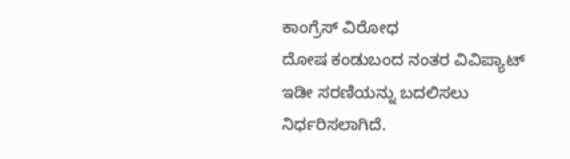ಕಾಂಗ್ರೆಸ್ ವಿರೋಧ
ದೋಷ ಕಂಡುಬಂದ ನಂತರ ವಿವಿಪ್ಯಾಟ್ ಇಡೀ ಸರಣಿಯನ್ನು ಬದಲಿಸಲು ನಿರ್ಧರಿಸಲಾಗಿದೆ.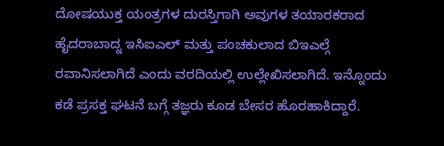ದೋಷಯುಕ್ತ ಯಂತ್ರಗಳ ದುರಸ್ತಿಗಾಗಿ ಅವುಗಳ ತಯಾರಕರಾದ ಹೈದರಾಬಾದ್ನ ಇಸಿಐಎಲ್ ಮತ್ತು ಪಂಚಕುಲಾದ ಬಿಇಎಲ್ಗೆ ರವಾನಿಸಲಾಗಿದೆ ಎಂದು ವರದಿಯಲ್ಲಿ ಉಲ್ಲೇಖಿಸಲಾಗಿದೆ. ಇನ್ನೊಂದು ಕಡೆ ಪ್ರಸಕ್ತ ಘಟನೆ ಬಗ್ಗೆ ತಜ್ಞರು ಕೂಡ ಬೇಸರ ಹೊರಹಾಕಿದ್ದಾರೆ.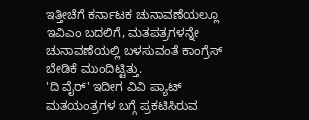ಇತ್ತೀಚೆಗೆ ಕರ್ನಾಟಕ ಚುನಾವಣೆಯಲ್ಲೂ ಇವಿಎಂ ಬದಲಿಗೆ, ಮತಪತ್ರಗಳನ್ನೇ ಚುನಾವಣೆಯಲ್ಲಿ ಬಳಸುವಂತೆ ಕಾಂಗ್ರೆಸ್ ಬೇಡಿಕೆ ಮುಂದಿಟ್ಟಿತ್ತು.
'ದಿ ವೈರ್' ಇದೀಗ ವಿವಿ ಪ್ಯಾಟ್ ಮತಯಂತ್ರಗಳ ಬಗ್ಗೆ ಪ್ರಕಟಿಸಿರುವ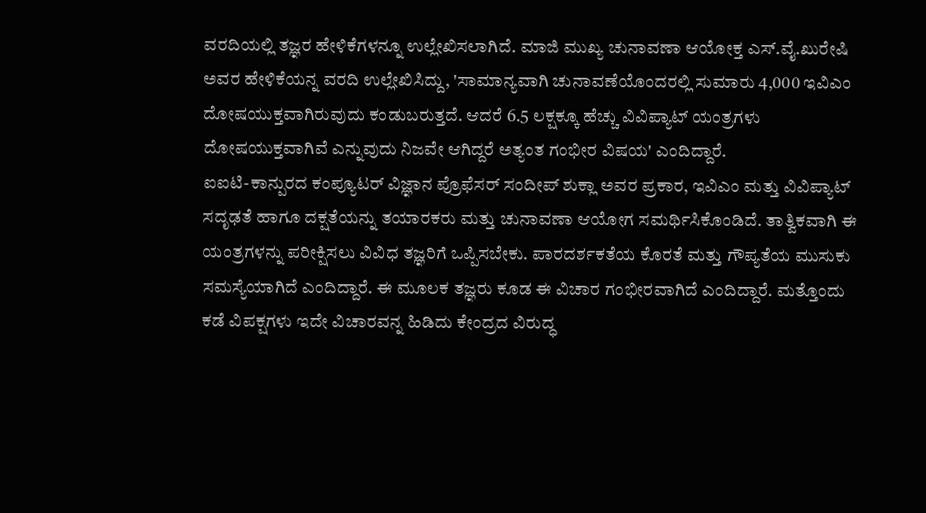ವರದಿಯಲ್ಲಿ ತಜ್ಞರ ಹೇಳಿಕೆಗಳನ್ನೂ ಉಲ್ಲೇಖಿಸಲಾಗಿದೆ. ಮಾಜಿ ಮುಖ್ಯ ಚುನಾವಣಾ ಆಯೋಕ್ತ ಎಸ್.ವೈ.ಖುರೇಷಿ ಅವರ ಹೇಳಿಕೆಯನ್ನ ವರದಿ ಉಲ್ಲೇಖಿಸಿದ್ದು, 'ಸಾಮಾನ್ಯವಾಗಿ ಚುನಾವಣೆಯೊಂದರಲ್ಲಿ ಸುಮಾರು 4,000 ಇವಿಎಂ ದೋಷಯುಕ್ತವಾಗಿರುವುದು ಕಂಡುಬರುತ್ತದೆ. ಆದರೆ 6.5 ಲಕ್ಷಕ್ಕೂ ಹೆಚ್ಚು ವಿವಿಪ್ಯಾಟ್ ಯಂತ್ರಗಳು ದೋಷಯುಕ್ತವಾಗಿವೆ ಎನ್ನುವುದು ನಿಜವೇ ಆಗಿದ್ದರೆ ಅತ್ಯಂತ ಗಂಭೀರ ವಿಷಯ' ಎಂದಿದ್ದಾರೆ.
ಐಐಟಿ-ಕಾನ್ಪುರದ ಕಂಪ್ಯೂಟರ್ ವಿಜ್ಞಾನ ಪ್ರೊಫೆಸರ್ ಸಂದೀಪ್ ಶುಕ್ಲಾ ಅವರ ಪ್ರಕಾರ, ಇವಿಎಂ ಮತ್ತು ವಿವಿಪ್ಯಾಟ್ ಸದೃಢತೆ ಹಾಗೂ ದಕ್ಷತೆಯನ್ನು ತಯಾರಕರು ಮತ್ತು ಚುನಾವಣಾ ಆಯೋಗ ಸಮರ್ಥಿಸಿಕೊಂಡಿದೆ. ತಾತ್ವಿಕವಾಗಿ ಈ ಯಂತ್ರಗಳನ್ನು ಪರೀಕ್ಷಿಸಲು ವಿವಿಧ ತಜ್ಞರಿಗೆ ಒಪ್ಪಿಸಬೇಕು. ಪಾರದರ್ಶಕತೆಯ ಕೊರತೆ ಮತ್ತು ಗೌಪ್ಯತೆಯ ಮುಸುಕು ಸಮಸ್ಯೆಯಾಗಿದೆ ಎಂದಿದ್ದಾರೆ. ಈ ಮೂಲಕ ತಜ್ಞರು ಕೂಡ ಈ ವಿಚಾರ ಗಂಭೀರವಾಗಿದೆ ಎಂದಿದ್ದಾರೆ. ಮತ್ತೊಂದು ಕಡೆ ವಿಪಕ್ಷಗಳು ಇದೇ ವಿಚಾರವನ್ನ ಹಿಡಿದು ಕೇಂದ್ರದ ವಿರುದ್ಧ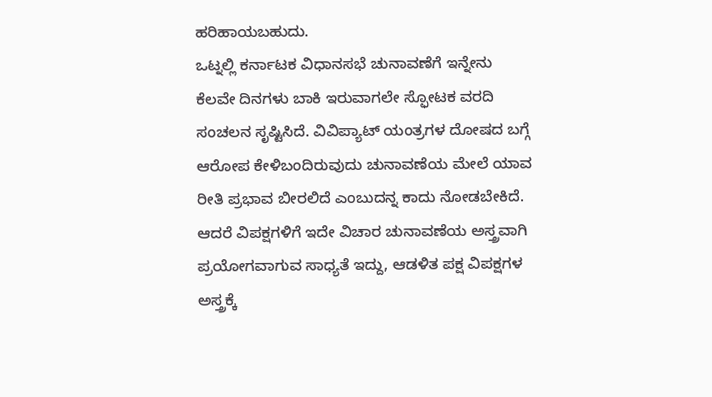ಹರಿಹಾಯಬಹುದು.
ಒಟ್ನಲ್ಲಿ ಕರ್ನಾಟಕ ವಿಧಾನಸಭೆ ಚುನಾವಣೆಗೆ ಇನ್ನೇನು ಕೆಲವೇ ದಿನಗಳು ಬಾಕಿ ಇರುವಾಗಲೇ ಸ್ಫೋಟಕ ವರದಿ ಸಂಚಲನ ಸೃಷ್ಟಿಸಿದೆ. ವಿವಿಪ್ಯಾಟ್ ಯಂತ್ರಗಳ ದೋಷದ ಬಗ್ಗೆ ಆರೋಪ ಕೇಳಿಬಂದಿರುವುದು ಚುನಾವಣೆಯ ಮೇಲೆ ಯಾವ ರೀತಿ ಪ್ರಭಾವ ಬೀರಲಿದೆ ಎಂಬುದನ್ನ ಕಾದು ನೋಡಬೇಕಿದೆ. ಆದರೆ ವಿಪಕ್ಷಗಳಿಗೆ ಇದೇ ವಿಚಾರ ಚುನಾವಣೆಯ ಅಸ್ತ್ರವಾಗಿ ಪ್ರಯೋಗವಾಗುವ ಸಾಧ್ಯತೆ ಇದ್ದು, ಆಡಳಿತ ಪಕ್ಷ ವಿಪಕ್ಷಗಳ ಅಸ್ತ್ರಕ್ಕೆ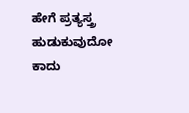ಹೇಗೆ ಪ್ರತ್ಯಸ್ತ್ರ ಹುಡುಕುವುದೋ ಕಾದು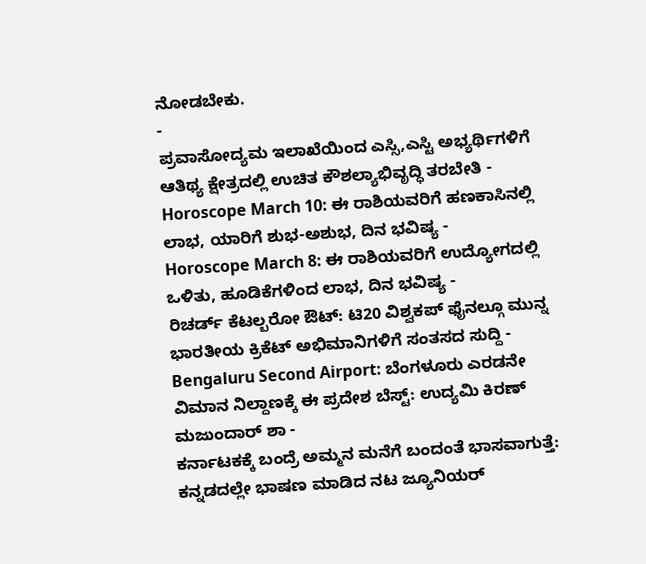ನೋಡಬೇಕು.
-
ಪ್ರವಾಸೋದ್ಯಮ ಇಲಾಖೆಯಿಂದ ಎಸ್ಸಿ,ಎಸ್ಟಿ ಅಭ್ಯರ್ಥಿಗಳಿಗೆ ಆತಿಥ್ಯ ಕ್ಷೇತ್ರದಲ್ಲಿ ಉಚಿತ ಕೌಶಲ್ಯಾಭಿವೃದ್ಧಿ ತರಬೇತಿ -
Horoscope March 10: ಈ ರಾಶಿಯವರಿಗೆ ಹಣಕಾಸಿನಲ್ಲಿ ಲಾಭ, ಯಾರಿಗೆ ಶುಭ-ಅಶುಭ, ದಿನ ಭವಿಷ್ಯ -
Horoscope March 8: ಈ ರಾಶಿಯವರಿಗೆ ಉದ್ಯೋಗದಲ್ಲಿ ಒಳಿತು, ಹೂಡಿಕೆಗಳಿಂದ ಲಾಭ, ದಿನ ಭವಿಷ್ಯ -
ರಿಚರ್ಡ್ ಕೆಟಲ್ಬರೋ ಔಟ್: ಟಿ20 ವಿಶ್ವಕಪ್ ಫೈನಲ್ಗೂ ಮುನ್ನ ಭಾರತೀಯ ಕ್ರಿಕೆಟ್ ಅಭಿಮಾನಿಗಳಿಗೆ ಸಂತಸದ ಸುದ್ದಿ -
Bengaluru Second Airport: ಬೆಂಗಳೂರು ಎರಡನೇ ವಿಮಾನ ನಿಲ್ದಾಣಕ್ಕೆ ಈ ಪ್ರದೇಶ ಬೆಸ್ಟ್: ಉದ್ಯಮಿ ಕಿರಣ್ ಮಜುಂದಾರ್ ಶಾ -
ಕರ್ನಾಟಕಕ್ಕೆ ಬಂದ್ರೆ ಅಮ್ಮನ ಮನೆಗೆ ಬಂದಂತೆ ಭಾಸವಾಗುತ್ತೆ: ಕನ್ನಡದಲ್ಲೇ ಭಾಷಣ ಮಾಡಿದ ನಟ ಜ್ಯೂನಿಯರ್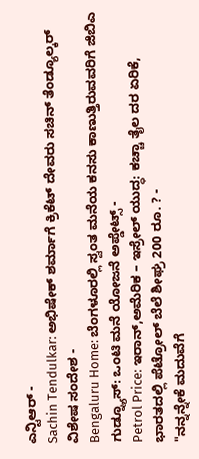ಎನ್ಟಿಆರ್ -
Sachin Tendulkar: ಅಭಿಷೇಕ್ ಶರ್ಮಾಗೆ ಕ್ರಿಕೆಟ್ ದೇವರು ಸಚಿನ್ ತೆಂಡ್ಯೂಲ್ಕರ್ ವಿಶೇಷ ಸಂದೇಶ -
Bengaluru Home: ಬೆಂಗಳೂರಲ್ಲಿ ಸ್ವಂತ ಮನೆಯ ಕನಸು ಕಾಣುತ್ತಿರುವವರಿಗೆ ಜಿಬಿಎ ಗುಡ್ನ್ಯೂಸ್: ಒಂಟಿ ಮನೆ ಯೋಜನೆ ಅಪ್ಡೇಟ್ಸ್ -
Petrol Price: ಇರಾನ್,ಅಮೆರಿಕ – ಇಸ್ರೇಲ್ ಯುದ್ಧ: ಕಚ್ಚಾ ತೈಲ ದರ ಏರಿಕೆ, ಭಾರತದಲ್ಲಿ ಪೆಟ್ರೋಲ್ ಬೆಲೆ ಶೀಘ್ರ 200 ರೂ. ? -
"ನನ್ನನ್ನೇಕೆ ಮದುವೆಗೆ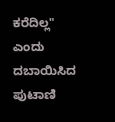ಕರೆದಿಲ್ಲ" ಎಂದು ದಬಾಯಿಸಿದ ಪುಟಾಣಿ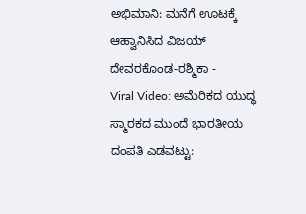ಅಭಿಮಾನಿ: ಮನೆಗೆ ಊಟಕ್ಕೆ ಆಹ್ವಾನಿಸಿದ ವಿಜಯ್ ದೇವರಕೊಂಡ-ರಶ್ಮಿಕಾ -
Viral Video: ಅಮೆರಿಕದ ಯುದ್ಧ ಸ್ಮಾರಕದ ಮುಂದೆ ಭಾರತೀಯ ದಂಪತಿ ಎಡವಟ್ಟು: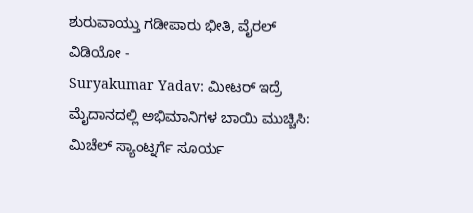ಶುರುವಾಯ್ತು ಗಡೀಪಾರು ಭೀತಿ, ವೈರಲ್ ವಿಡಿಯೋ -
Suryakumar Yadav: ಮೀಟರ್ ಇದ್ರೆ ಮೈದಾನದಲ್ಲಿ ಅಭಿಮಾನಿಗಳ ಬಾಯಿ ಮುಚ್ಚಿಸಿ: ಮಿಚೆಲ್ ಸ್ಯಾಂಟ್ನರ್ಗೆ ಸೂರ್ಯ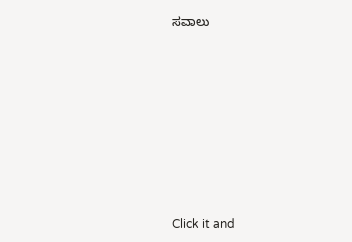ಸವಾಲು












Click it and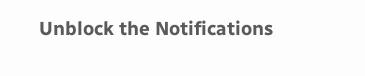Unblock the Notifications